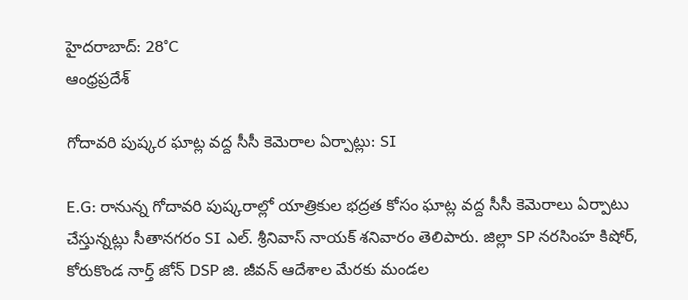హైదరాబాద్: 28°C
ఆంధ్రప్రదేశ్

గోదావరి పుష్కర ఘాట్ల వద్ద సీసీ కెమెరాల ఏర్పాట్లు: SI

E.G: రానున్న గోదావరి పుష్కరాల్లో యాత్రికుల భద్రత కోసం ఘాట్ల వద్ద సీసీ కెమెరాలు ఏర్పాటు చేస్తున్నట్లు సీతానగరం SI ఎల్. శ్రీనివాస్ నాయక్ శనివారం తెలిపారు. జిల్లా SP నరసింహ కిషోర్, కోరుకొండ నార్త్ జోన్ DSP జి. జీవన్ ఆదేశాల మేరకు మండల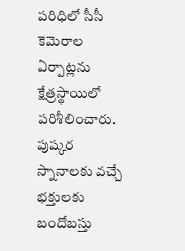పరిధిలో సీసీ కెమెరాల ఏర్పాట్లను క్షేత్రస్థాయిలో పరిశీలించారు. పుష్కర స్నానాలకు వచ్చే భక్తులకు బందోబస్తు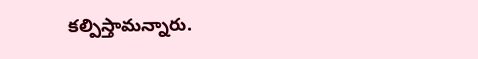కల్పిస్తామన్నారు.